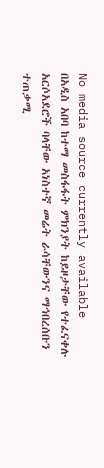No media source currently available
በአዲስ አበባ ከተማ መስፋፋት ምክንያት ከይዞታቸው የተፈናቀሉ አርሶአደሮች ባላቸው አነስተኛ መሬት ራሳቸውንና ማኅበረሰቡን ተጠቃሚ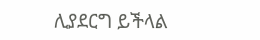ሊያደርግ ይችላል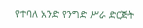የተባለ አንድ የንግድ ሥራ ድርጅት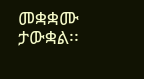መቋቋሙ ታውቋል፡፡